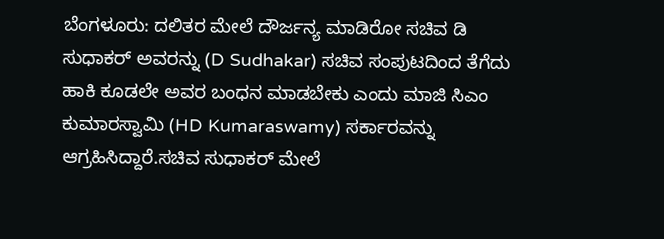ಬೆಂಗಳೂರು: ದಲಿತರ ಮೇಲೆ ದೌರ್ಜನ್ಯ ಮಾಡಿರೋ ಸಚಿವ ಡಿ ಸುಧಾಕರ್ ಅವರನ್ನು (D Sudhakar) ಸಚಿವ ಸಂಪುಟದಿಂದ ತೆಗೆದು ಹಾಕಿ ಕೂಡಲೇ ಅವರ ಬಂಧನ ಮಾಡಬೇಕು ಎಂದು ಮಾಜಿ ಸಿಎಂ ಕುಮಾರಸ್ವಾಮಿ (HD Kumaraswamy) ಸರ್ಕಾರವನ್ನು ಆಗ್ರಹಿಸಿದ್ದಾರೆ.ಸಚಿವ ಸುಧಾಕರ್ ಮೇಲೆ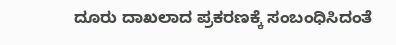ದೂರು ದಾಖಲಾದ ಪ್ರಕರಣಕ್ಕೆ ಸಂಬಂಧಿಸಿದಂತೆ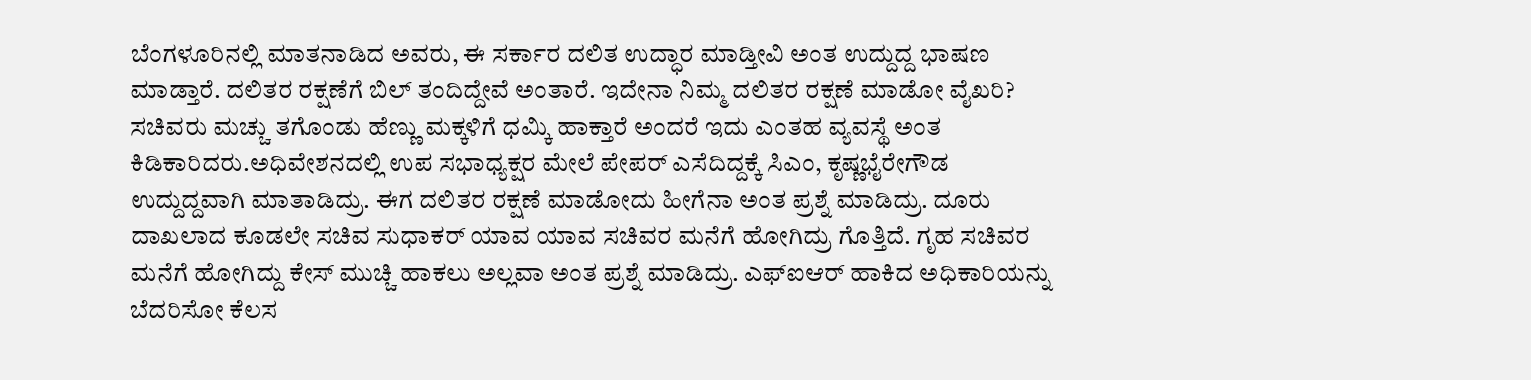ಬೆಂಗಳೂರಿನಲ್ಲಿ ಮಾತನಾಡಿದ ಅವರು, ಈ ಸರ್ಕಾರ ದಲಿತ ಉದ್ಧಾರ ಮಾಡ್ತೀವಿ ಅಂತ ಉದ್ದುದ್ದ ಭಾಷಣ ಮಾಡ್ತಾರೆ. ದಲಿತರ ರಕ್ಷಣೆಗೆ ಬಿಲ್ ತಂದಿದ್ದೇವೆ ಅಂತಾರೆ. ಇದೇನಾ ನಿಮ್ಮ ದಲಿತರ ರಕ್ಷಣೆ ಮಾಡೋ ವೈಖರಿ? ಸಚಿವರು ಮಚ್ಚು ತಗೊಂಡು ಹೆಣ್ಣು ಮಕ್ಕಳಿಗೆ ಧಮ್ಕಿ ಹಾಕ್ತಾರೆ ಅಂದರೆ ಇದು ಎಂತಹ ವ್ಯವಸ್ಥೆ ಅಂತ ಕಿಡಿಕಾರಿದರು.ಅಧಿವೇಶನದಲ್ಲಿ ಉಪ ಸಭಾಧ್ಯಕ್ಷರ ಮೇಲೆ ಪೇಪರ್ ಎಸೆದಿದ್ದಕ್ಕೆ ಸಿಎಂ, ಕೃಷ್ಣಭೈರೇಗೌಡ ಉದ್ದುದ್ದವಾಗಿ ಮಾತಾಡಿದ್ರು. ಈಗ ದಲಿತರ ರಕ್ಷಣೆ ಮಾಡೋದು ಹೀಗೆನಾ ಅಂತ ಪ್ರಶ್ನೆ ಮಾಡಿದ್ರು. ದೂರು ದಾಖಲಾದ ಕೂಡಲೇ ಸಚಿವ ಸುಧಾಕರ್ ಯಾವ ಯಾವ ಸಚಿವರ ಮನೆಗೆ ಹೋಗಿದ್ರು ಗೊತ್ತಿದೆ. ಗೃಹ ಸಚಿವರ ಮನೆಗೆ ಹೋಗಿದ್ದು ಕೇಸ್ ಮುಚ್ಚಿ ಹಾಕಲು ಅಲ್ಲವಾ ಅಂತ ಪ್ರಶ್ನೆ ಮಾಡಿದ್ರು. ಎಫ್‌ಐಆರ್ ಹಾಕಿದ ಅಧಿಕಾರಿಯನ್ನು ಬೆದರಿಸೋ ಕೆಲಸ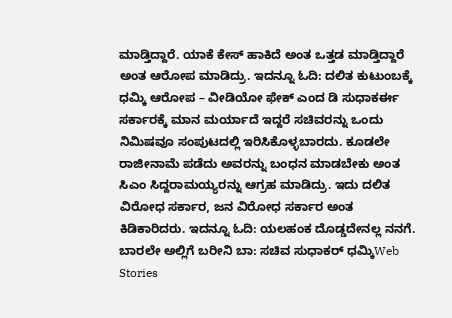ಮಾಡ್ತಿದ್ದಾರೆ. ಯಾಕೆ ಕೇಸ್ ಹಾಕಿದೆ ಅಂತ ಒತ್ತಡ ಮಾಡ್ತಿದ್ದಾರೆ ಅಂತ ಆರೋಪ ಮಾಡಿದ್ರು. ಇದನ್ನೂ ಓದಿ: ದಲಿತ ಕುಟುಂಬಕ್ಕೆ ಧಮ್ಕಿ ಆರೋಪ – ವೀಡಿಯೋ ಫೇಕ್ ಎಂದ ಡಿ ಸುಧಾಕರ್ಈ ಸರ್ಕಾರಕ್ಕೆ ಮಾನ ಮರ್ಯಾದೆ ಇದ್ದರೆ ಸಚಿವರನ್ನು ಒಂದು ನಿಮಿಷವೂ ಸಂಪುಟದಲ್ಲಿ ಇರಿಸಿಕೊಳ್ಳಬಾರದು. ಕೂಡಲೇ ರಾಜೀನಾಮೆ ಪಡೆದು ಅವರನ್ನು ಬಂಧನ ಮಾಡಬೇಕು ಅಂತ ಸಿಎಂ ಸಿದ್ದರಾಮಯ್ಯರನ್ನು ಆಗ್ರಹ ಮಾಡಿದ್ರು. ಇದು ದಲಿತ ವಿರೋಧ ಸರ್ಕಾರ, ಜನ ವಿರೋಧ ಸರ್ಕಾರ ಅಂತ ಕಿಡಿಕಾರಿದರು. ಇದನ್ನೂ ಓದಿ: ಯಲಹಂಕ ದೊಡ್ಡದೇನಲ್ಲ ನನಗೆ. ಬಾರಲೇ ಅಲ್ಲಿಗೆ ಬರೀನಿ ಬಾ: ಸಚಿವ ಸುಧಾಕರ್‌ ಧಮ್ಕಿWeb Stories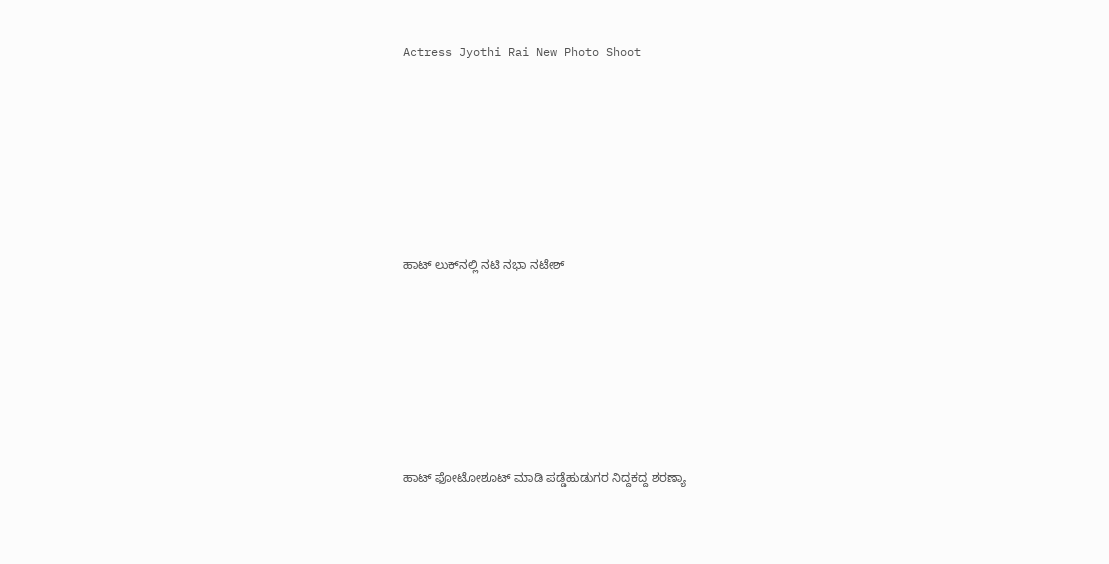Actress Jyothi Rai New Photo Shoot










ಹಾಟ್‌ ಲುಕ್‌ನಲ್ಲಿ ನಟಿ ನಭಾ ನಟೇಶ್










ಹಾಟ್ ಫೋಟೋಶೂಟ್ ಮಾಡಿ ಪಡ್ಡೆಹುಡುಗರ ನಿದ್ದಕದ್ದ ಶರಣ್ಯಾ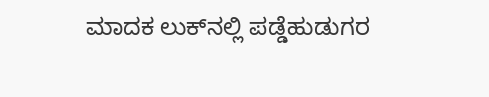ಮಾದಕ ಲುಕ್‌ನಲ್ಲಿ ಪಡ್ಡೆಹುಡುಗರ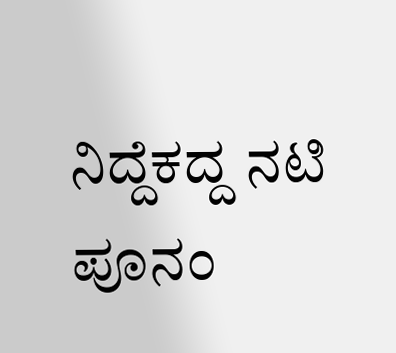ನಿದ್ದೆಕದ್ದ ನಟಿ ಪೂನಂ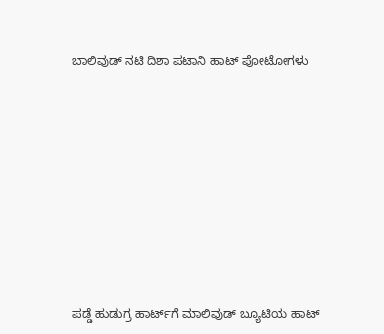ಬಾಲಿವುಡ್‌ ನಟಿ ದಿಶಾ ಪಟಾನಿ ಹಾಟ್‌ ಪೋಟೋಗಳು










ಪಡ್ಡೆ ಹುಡುಗ್ರ ಹಾರ್ಟ್‌ಗೆ ಮಾಲಿವುಡ್ ಬ್ಯೂಟಿಯ ಹಾಟ್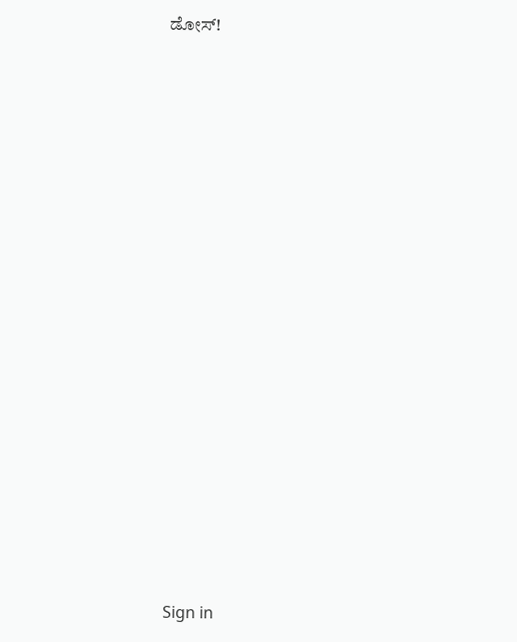ಡೋಸ್‌!




















Sign in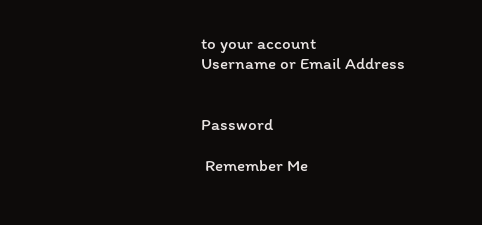to your account
Username or Email Address


Password

 Remember Me